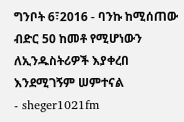ግንቦት 6፣2016 - ባንኩ ከሚሰጠው ብድር 50 ከመቶ የሚሆነውን ለኢንዱስትሪዎች እያቀረበ እንደሚገኝም ሠምተናል
- sheger1021fm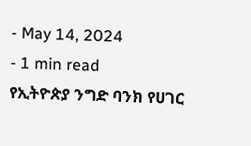- May 14, 2024
- 1 min read
የኢትዮጵያ ንግድ ባንክ የሀገር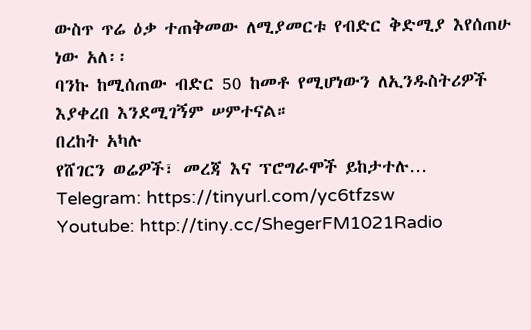ውስጥ ጥሬ ዕቃ ተጠቅመው ለሚያመርቱ የብድር ቅድሚያ እየሰጠሁ ነው አለ፡፡
ባንኩ ከሚሰጠው ብድር 50 ከመቶ የሚሆነውን ለኢንዱስትሪዎች እያቀረበ እንደሚገኝም ሠምተናል።
በረከት አካሉ
የሸገርን ወሬዎች፣ መረጃ እና ፕሮግራሞች ይከታተሉ…
Telegram: https://tinyurl.com/yc6tfzsw
Youtube: http://tiny.cc/ShegerFM1021Radio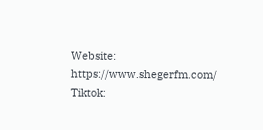Website: https://www.shegerfm.com/
Tiktok: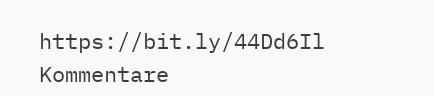https://bit.ly/44Dd6Il
Kommentare